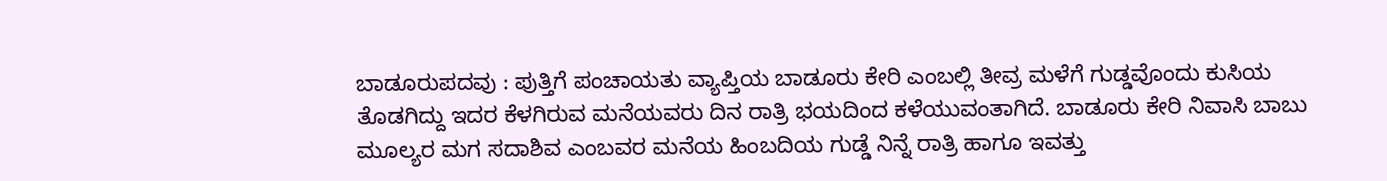ಬಾಡೂರುಪದವು : ಪುತ್ತಿಗೆ ಪಂಚಾಯತು ವ್ಯಾಪ್ತಿಯ ಬಾಡೂರು ಕೇರಿ ಎಂಬಲ್ಲಿ ತೀವ್ರ ಮಳೆಗೆ ಗುಡ್ಡವೊಂದು ಕುಸಿಯ ತೊಡಗಿದ್ದು ಇದರ ಕೆಳಗಿರುವ ಮನೆಯವರು ದಿನ ರಾತ್ರಿ ಭಯದಿಂದ ಕಳೆಯುವಂತಾಗಿದೆ. ಬಾಡೂರು ಕೇರಿ ನಿವಾಸಿ ಬಾಬು ಮೂಲ್ಯರ ಮಗ ಸದಾಶಿವ ಎಂಬವರ ಮನೆಯ ಹಿಂಬದಿಯ ಗುಡ್ಡೆ ನಿನ್ನೆ ರಾತ್ರಿ ಹಾಗೂ ಇವತ್ತು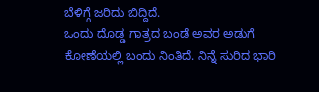ಬೆಳಿಗ್ಗೆ ಜರಿದು ಬಿದ್ದಿದೆ.
ಒಂದು ದೊಡ್ಡ ಗಾತ್ರದ ಬಂಡೆ ಅವರ ಅಡುಗೆ ಕೋಣೆಯಲ್ಲಿ ಬಂದು ನಿಂತಿದೆ. ನಿನ್ನೆ ಸುರಿದ ಭಾರಿ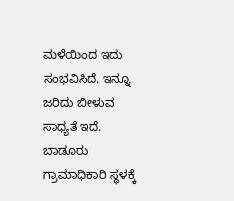ಮಳೆಯಿಂದ ಇದು ಸಂಭವಿಸಿದೆ. ಇನ್ನೂ ಜರಿದು ಬೀಳುವ ಸಾಧ್ಯತೆ ಇದೆ. ಬಾಡೂರು ಗ್ರಾಮಾಧಿಕಾರಿ ಸ್ಥಳಕ್ಕೆ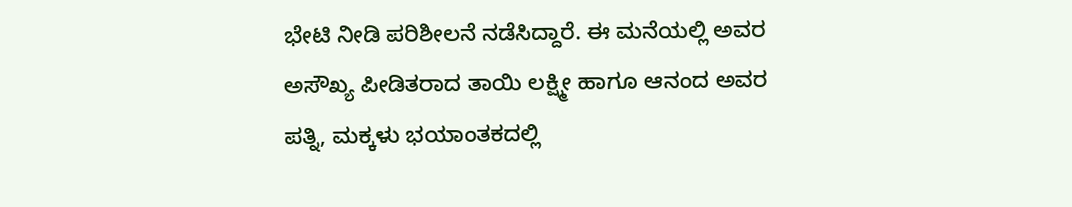ಭೇಟಿ ನೀಡಿ ಪರಿಶೀಲನೆ ನಡೆಸಿದ್ದಾರೆ. ಈ ಮನೆಯಲ್ಲಿ ಅವರ ಅಸೌಖ್ಯ ಪೀಡಿತರಾದ ತಾಯಿ ಲಕ್ಷ್ಮೀ ಹಾಗೂ ಆನಂದ ಅವರ ಪತ್ನಿ, ಮಕ್ಕಳು ಭಯಾಂತಕದಲ್ಲಿ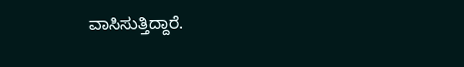ವಾಸಿಸುತ್ತಿದ್ದಾರೆ.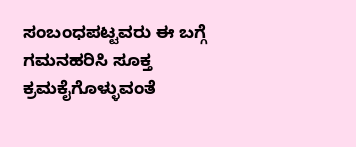ಸಂಬಂಧಪಟ್ಟವರು ಈ ಬಗ್ಗೆ ಗಮನಹರಿಸಿ ಸೂಕ್ತ ಕ್ರಮಕೈಗೊಳ್ಳುವಂತೆ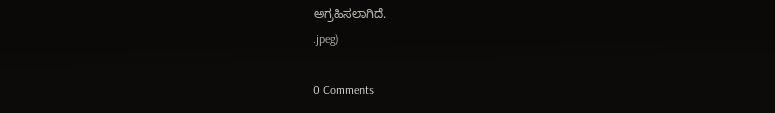ಅಗ್ರಹಿಸಲಾಗಿದೆ.
.jpeg)

0 Comments